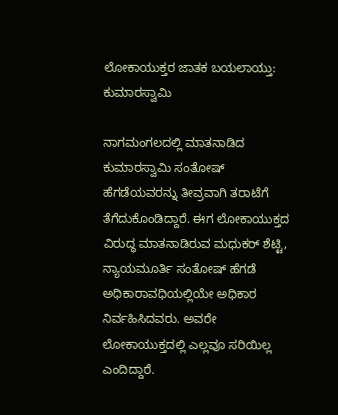ಲೋಕಾಯುಕ್ತರ ಜಾತಕ ಬಯಲಾಯ್ತು: ಕುಮಾರಸ್ವಾಮಿ

ನಾಗಮಂಗಲದಲ್ಲಿ ಮಾತನಾಡಿದ ಕುಮಾರಸ್ವಾಮಿ ಸಂತೋಷ್ ಹೆಗಡೆಯವರನ್ನು ತೀವ್ರವಾಗಿ ತರಾಟೆಗೆ ತೆಗೆದುಕೊಂಡಿದ್ದಾರೆ. ಈಗ ಲೋಕಾಯುಕ್ತದ ವಿರುದ್ಧ ಮಾತನಾಡಿರುವ ಮಧುಕರ್ ಶೆಟ್ಟಿ, ನ್ಯಾಯಮೂರ್ತಿ ಸಂತೋಷ್ ಹೆಗಡೆ ಅಧಿಕಾರಾವಧಿಯಲ್ಲಿಯೇ ಅಧಿಕಾರ ನಿರ್ವಹಿಸಿದವರು. ಅವರೇ ಲೋಕಾಯುಕ್ತದಲ್ಲಿ ಎಲ್ಲವೂ ಸರಿಯಿಲ್ಲ ಎಂದಿದ್ದಾರೆ.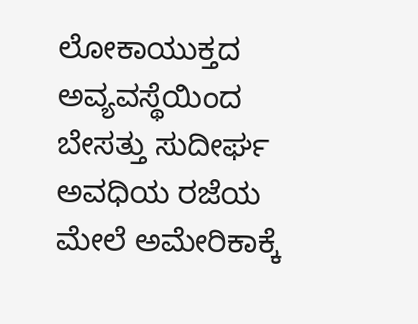ಲೋಕಾಯುಕ್ತದ ಅವ್ಯವಸ್ಥೆಯಿಂದ ಬೇಸತ್ತು ಸುದೀರ್ಘ ಅವಧಿಯ ರಜೆಯ ಮೇಲೆ ಅಮೇರಿಕಾಕ್ಕೆ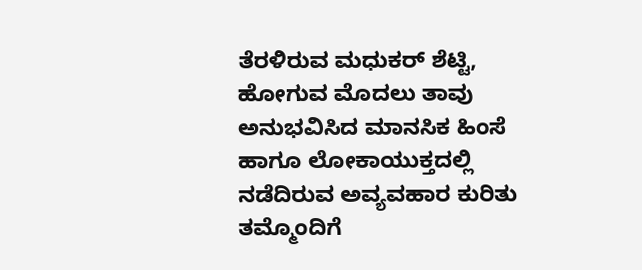ತೆರಳಿರುವ ಮಧುಕರ್ ಶೆಟ್ಟಿ, ಹೋಗುವ ಮೊದಲು ತಾವು ಅನುಭವಿಸಿದ ಮಾನಸಿಕ ಹಿಂಸೆ ಹಾಗೂ ಲೋಕಾಯುಕ್ತದಲ್ಲಿ ನಡೆದಿರುವ ಅವ್ಯವಹಾರ ಕುರಿತು ತಮ್ಮೊಂದಿಗೆ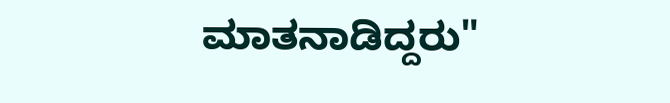ಮಾತನಾಡಿದ್ದರು"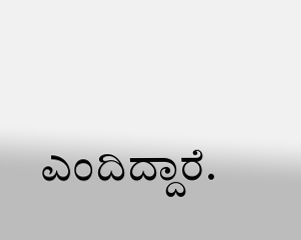ಎಂದಿದ್ದಾರೆ.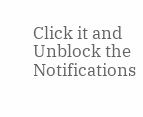Click it and Unblock the Notifications